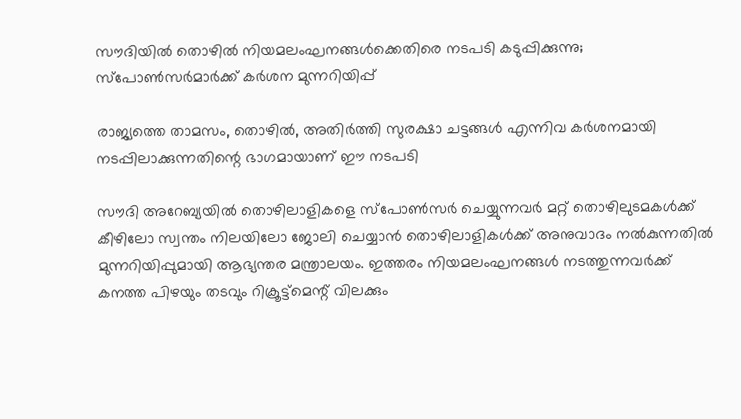സൗദിയിൽ തൊഴിൽ നിയമലംഘനങ്ങൾക്കെതിരെ നടപടി കടുപ്പിക്കുന്നു; സ്പോൺസർമാർക്ക് കർശന മുന്നറിയിപ്പ്

രാജ്യത്തെ താമസം, തൊഴിൽ, അതിർത്തി സുരക്ഷാ ചട്ടങ്ങൾ എന്നിവ കർശനമായി നടപ്പിലാക്കുന്നതിന്റെ ഭാഗമായാണ് ഈ നടപടി

സൗദി അറേബ്യയിൽ തൊഴിലാളികളെ സ്പോൺസർ ചെയ്യുന്നവർ മറ്റ് തൊഴിലുടമകൾക്ക് കീഴിലോ സ്വന്തം നിലയിലോ ജോലി ചെയ്യാൻ തൊഴിലാളികൾക്ക് അനുവാദം നൽകുന്നതിൽ മുന്നറിയിപ്പുമായി ആഭ്യന്തര മന്ത്രാലയം. ഇത്തരം നിയമലംഘനങ്ങൾ നടത്തുന്നവർക്ക് കനത്ത പിഴയും തടവും റിക്രൂട്ട്‌മെന്റ് വിലക്കും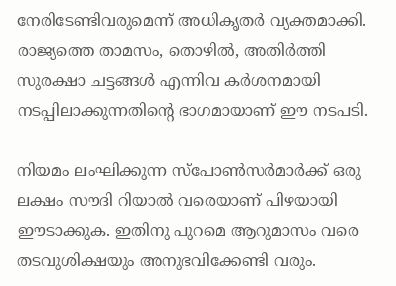നേരിടേണ്ടിവരുമെന്ന് അധികൃതർ വ്യക്തമാക്കി. രാജ്യത്തെ താമസം, തൊഴിൽ, അതിർത്തി സുരക്ഷാ ചട്ടങ്ങൾ എന്നിവ കർശനമായി നടപ്പിലാക്കുന്നതിന്റെ ഭാഗമായാണ് ഈ നടപടി.

നിയമം ലംഘിക്കുന്ന സ്പോൺസർമാർക്ക് ഒരു ലക്ഷം സൗദി റിയാൽ വരെയാണ് പിഴയായി ഈടാക്കുക. ഇതിനു പുറമെ ആറുമാസം വരെ തടവുശിക്ഷയും അനുഭവിക്കേണ്ടി വരും.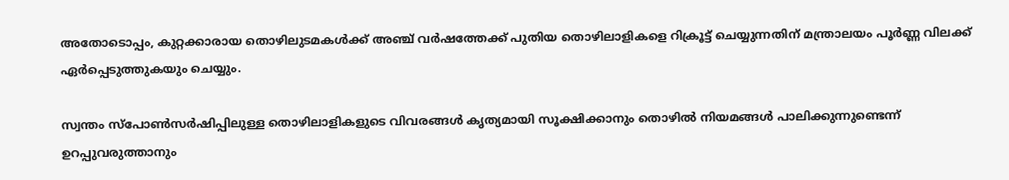അതോടൊപ്പം, കുറ്റക്കാരായ തൊഴിലുടമകൾക്ക് അഞ്ച് വർഷത്തേക്ക് പുതിയ തൊഴിലാളികളെ റിക്രൂട്ട് ചെയ്യുന്നതിന് മന്ത്രാലയം പൂർണ്ണ വിലക്ക് ഏർപ്പെടുത്തുകയും ചെയ്യും.

സ്വന്തം സ്‌പോൺസർഷിപ്പിലുള്ള തൊഴിലാളികളുടെ വിവരങ്ങൾ കൃത്യമായി സൂക്ഷിക്കാനും തൊഴിൽ നിയമങ്ങൾ പാലിക്കുന്നുണ്ടെന്ന് ഉറപ്പുവരുത്താനും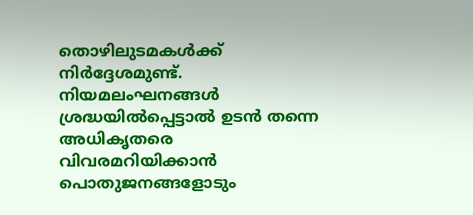തൊഴിലുടമകൾക്ക് നിർദ്ദേശമുണ്ട്. നിയമലംഘനങ്ങൾ ശ്രദ്ധയിൽപ്പെട്ടാൽ ഉടൻ തന്നെ അധികൃതരെ വിവരമറിയിക്കാൻ പൊതുജനങ്ങളോടും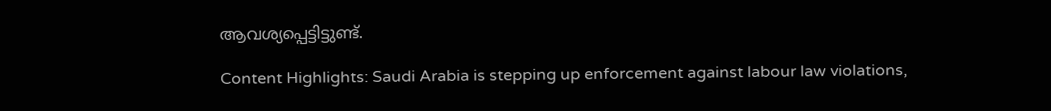ആവശ്യപ്പെട്ടിട്ടുണ്ട്.

Content Highlights: Saudi Arabia is stepping up enforcement against labour law violations,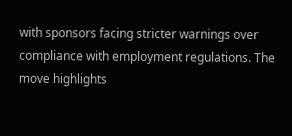with sponsors facing stricter warnings over compliance with employment regulations. The move highlights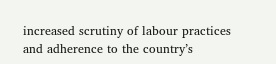increased scrutiny of labour practices and adherence to the country’s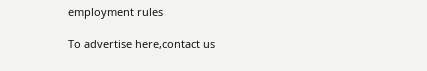employment rules

To advertise here,contact us